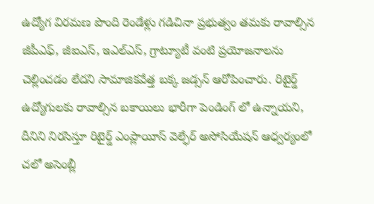ఉద్యోగ విరమణ పొంది రెండేళ్లు గడిచినా ప్రభుత్వం తమకు రావాల్సిన జీపీఎఫ్, జీఐఎస్, ఇఎల్ఎస్, గ్రాట్యూటీ వంటి ప్రయోజనాలను చెల్లించడం లేదని సామాజికవేత్త బక్క జడ్సన్ ఆరోపించారు. రిటైర్డ్ ఉద్యోగులకు రావాల్సిన బకాయిలు భారీగా పెండింగ్ లో ఉన్నాయని, దీనిని నిరసిస్తూ రిటైర్డ్ ఎంప్లాయీస్ వెల్ఫేర్ అసోసియేషన్ ఆధ్వర్యంలో చలో అసెంబ్లీ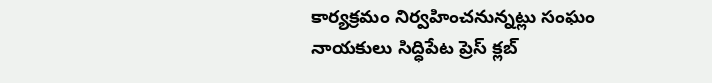కార్యక్రమం నిర్వహించనున్నట్లు సంఘం నాయకులు సిద్ధిపేట ప్రెస్ క్లబ్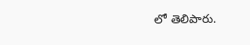లో తెలిపారు.